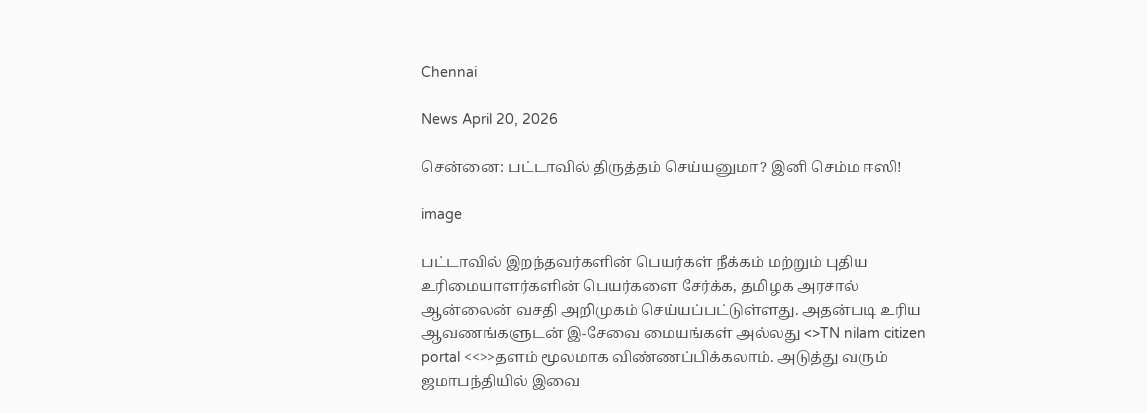Chennai

News April 20, 2026

சென்னை: பட்டாவில் திருத்தம் செய்யனுமா? இனி செம்ம ஈஸி!

image

பட்டாவில் இறந்தவர்களின் பெயர்கள் நீக்கம் மற்றும் புதிய உரிமையாளர்களின் பெயர்களை சேர்க்க, தமிழக அரசால் ஆன்லைன் வசதி அறிமுகம் செய்யப்பட்டுள்ளது. அதன்படி உரிய ஆவணங்களுடன் இ-சேவை மையங்கள் அல்லது <>TN nilam citizen portal <<>>தளம் மூலமாக விண்ணப்பிக்கலாம். அடுத்து வரும் ஜமாபந்தியில் இவை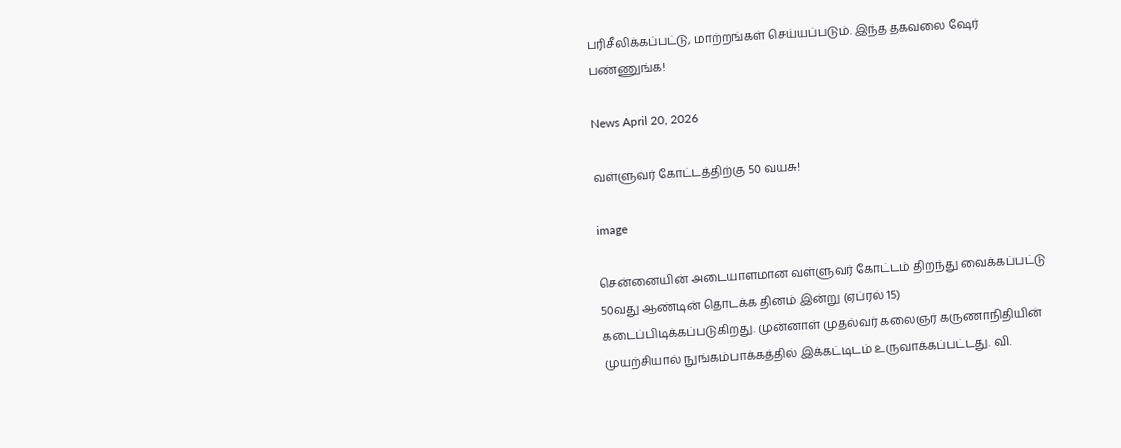பரிசீலிக்கப்பட்டு, மாற்றங்கள் செய்யப்படும். இந்த தகவலை ஷேர் பண்ணுங்க!

News April 20, 2026

வள்ளுவர் கோட்டத்திற்கு 50 வயசு!

image

சென்னையின் அடையாளமான வள்ளுவர் கோட்டம் திறந்து வைக்கப்பட்டு 50வது ஆண்டின் தொடக்க தினம் இன்று (ஏப்ரல் 15) கடைப்பிடிக்கப்படுகிறது. முன்னாள் முதல்வர் கலைஞர் கருணாநிதியின் முயற்சியால் நுங்கம்பாக்கத்தில் இக்கட்டிடம் உருவாக்கப்பட்டது. வி.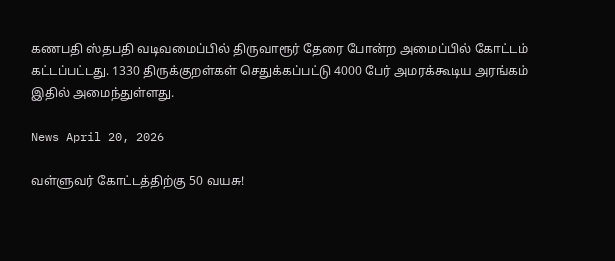கணபதி ஸ்தபதி வடிவமைப்பில் திருவாரூர் தேரை போன்ற அமைப்பில் கோட்டம் கட்டப்பட்டது. 1330 திருக்குறள்கள் செதுக்கப்பட்டு 4000 பேர் அமரக்கூடிய அரங்கம் இதில் அமைந்துள்ளது.

News April 20, 2026

வள்ளுவர் கோட்டத்திற்கு 50 வயசு!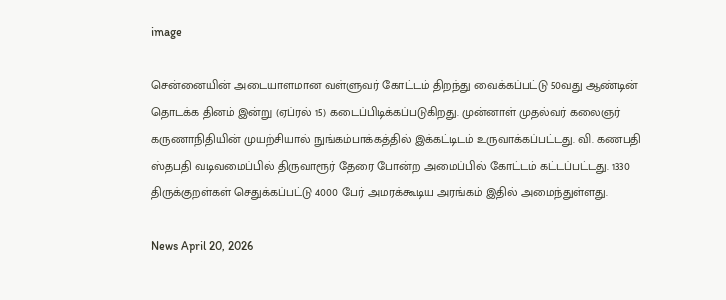image

சென்னையின் அடையாளமான வள்ளுவர் கோட்டம் திறந்து வைக்கப்பட்டு 50வது ஆண்டின் தொடக்க தினம் இன்று (ஏப்ரல் 15) கடைப்பிடிக்கப்படுகிறது. முன்னாள் முதல்வர் கலைஞர் கருணாநிதியின் முயற்சியால் நுங்கம்பாக்கத்தில் இக்கட்டிடம் உருவாக்கப்பட்டது. வி. கணபதி ஸ்தபதி வடிவமைப்பில் திருவாரூர் தேரை போன்ற அமைப்பில் கோட்டம் கட்டப்பட்டது. 1330 திருக்குறள்கள் செதுக்கப்பட்டு 4000 பேர் அமரக்கூடிய அரங்கம் இதில் அமைந்துள்ளது.

News April 20, 2026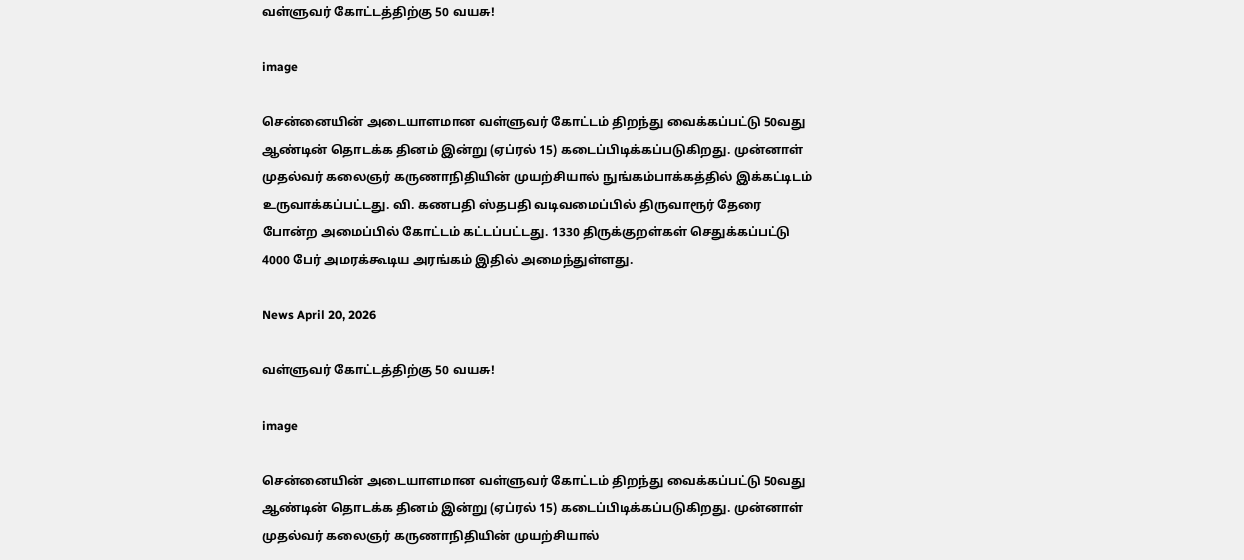வள்ளுவர் கோட்டத்திற்கு 50 வயசு!

image

சென்னையின் அடையாளமான வள்ளுவர் கோட்டம் திறந்து வைக்கப்பட்டு 50வது ஆண்டின் தொடக்க தினம் இன்று (ஏப்ரல் 15) கடைப்பிடிக்கப்படுகிறது. முன்னாள் முதல்வர் கலைஞர் கருணாநிதியின் முயற்சியால் நுங்கம்பாக்கத்தில் இக்கட்டிடம் உருவாக்கப்பட்டது. வி. கணபதி ஸ்தபதி வடிவமைப்பில் திருவாரூர் தேரை போன்ற அமைப்பில் கோட்டம் கட்டப்பட்டது. 1330 திருக்குறள்கள் செதுக்கப்பட்டு 4000 பேர் அமரக்கூடிய அரங்கம் இதில் அமைந்துள்ளது.

News April 20, 2026

வள்ளுவர் கோட்டத்திற்கு 50 வயசு!

image

சென்னையின் அடையாளமான வள்ளுவர் கோட்டம் திறந்து வைக்கப்பட்டு 50வது ஆண்டின் தொடக்க தினம் இன்று (ஏப்ரல் 15) கடைப்பிடிக்கப்படுகிறது. முன்னாள் முதல்வர் கலைஞர் கருணாநிதியின் முயற்சியால்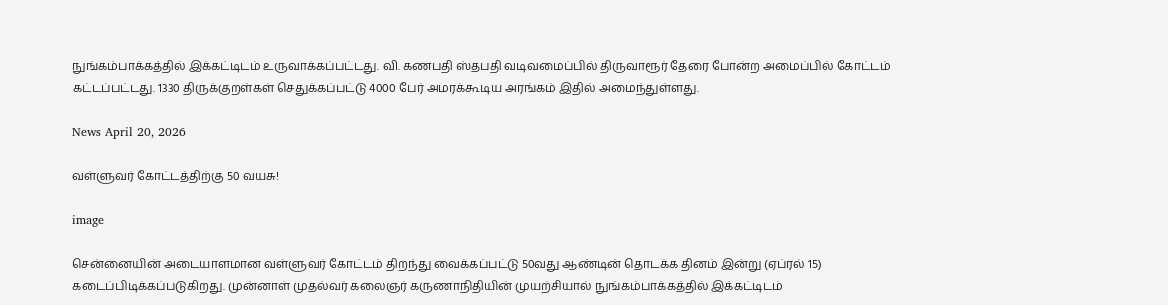நுங்கம்பாக்கத்தில் இக்கட்டிடம் உருவாக்கப்பட்டது. வி. கணபதி ஸ்தபதி வடிவமைப்பில் திருவாரூர் தேரை போன்ற அமைப்பில் கோட்டம் கட்டப்பட்டது. 1330 திருக்குறள்கள் செதுக்கப்பட்டு 4000 பேர் அமரக்கூடிய அரங்கம் இதில் அமைந்துள்ளது.

News April 20, 2026

வள்ளுவர் கோட்டத்திற்கு 50 வயசு!

image

சென்னையின் அடையாளமான வள்ளுவர் கோட்டம் திறந்து வைக்கப்பட்டு 50வது ஆண்டின் தொடக்க தினம் இன்று (ஏப்ரல் 15) கடைப்பிடிக்கப்படுகிறது. முன்னாள் முதல்வர் கலைஞர் கருணாநிதியின் முயற்சியால் நுங்கம்பாக்கத்தில் இக்கட்டிடம்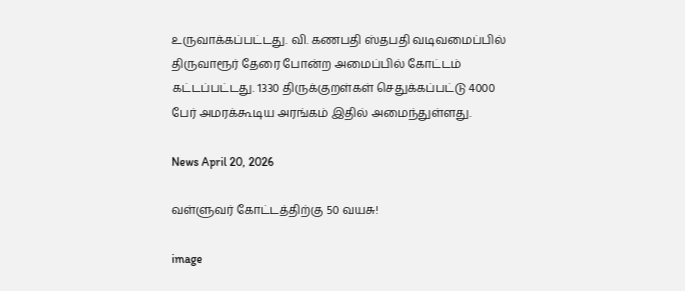உருவாக்கப்பட்டது. வி. கணபதி ஸ்தபதி வடிவமைப்பில் திருவாரூர் தேரை போன்ற அமைப்பில் கோட்டம் கட்டப்பட்டது. 1330 திருக்குறள்கள் செதுக்கப்பட்டு 4000 பேர் அமரக்கூடிய அரங்கம் இதில் அமைந்துள்ளது.

News April 20, 2026

வள்ளுவர் கோட்டத்திற்கு 50 வயசு!

image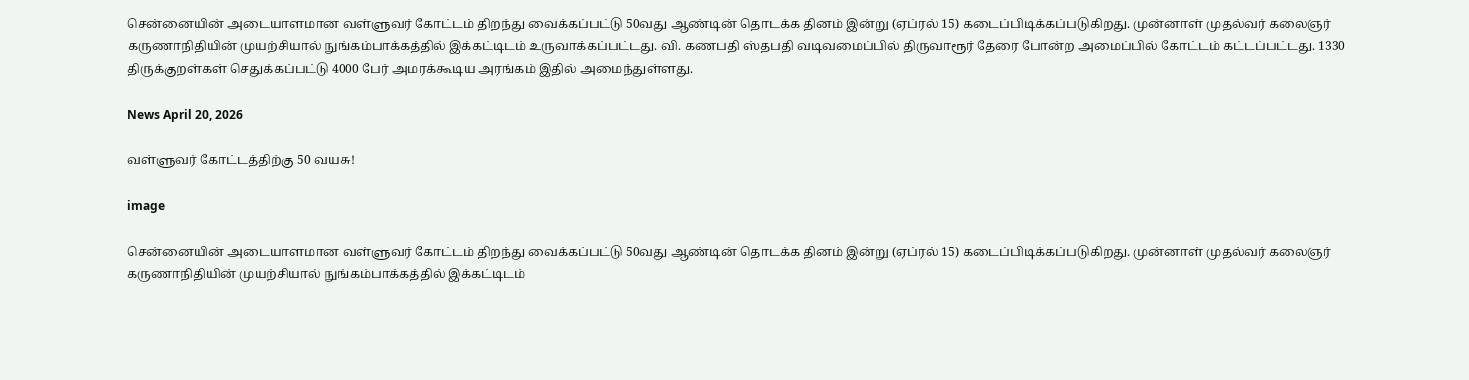சென்னையின் அடையாளமான வள்ளுவர் கோட்டம் திறந்து வைக்கப்பட்டு 50வது ஆண்டின் தொடக்க தினம் இன்று (ஏப்ரல் 15) கடைப்பிடிக்கப்படுகிறது. முன்னாள் முதல்வர் கலைஞர் கருணாநிதியின் முயற்சியால் நுங்கம்பாக்கத்தில் இக்கட்டிடம் உருவாக்கப்பட்டது. வி. கணபதி ஸ்தபதி வடிவமைப்பில் திருவாரூர் தேரை போன்ற அமைப்பில் கோட்டம் கட்டப்பட்டது. 1330 திருக்குறள்கள் செதுக்கப்பட்டு 4000 பேர் அமரக்கூடிய அரங்கம் இதில் அமைந்துள்ளது.

News April 20, 2026

வள்ளுவர் கோட்டத்திற்கு 50 வயசு!

image

சென்னையின் அடையாளமான வள்ளுவர் கோட்டம் திறந்து வைக்கப்பட்டு 50வது ஆண்டின் தொடக்க தினம் இன்று (ஏப்ரல் 15) கடைப்பிடிக்கப்படுகிறது. முன்னாள் முதல்வர் கலைஞர் கருணாநிதியின் முயற்சியால் நுங்கம்பாக்கத்தில் இக்கட்டிடம்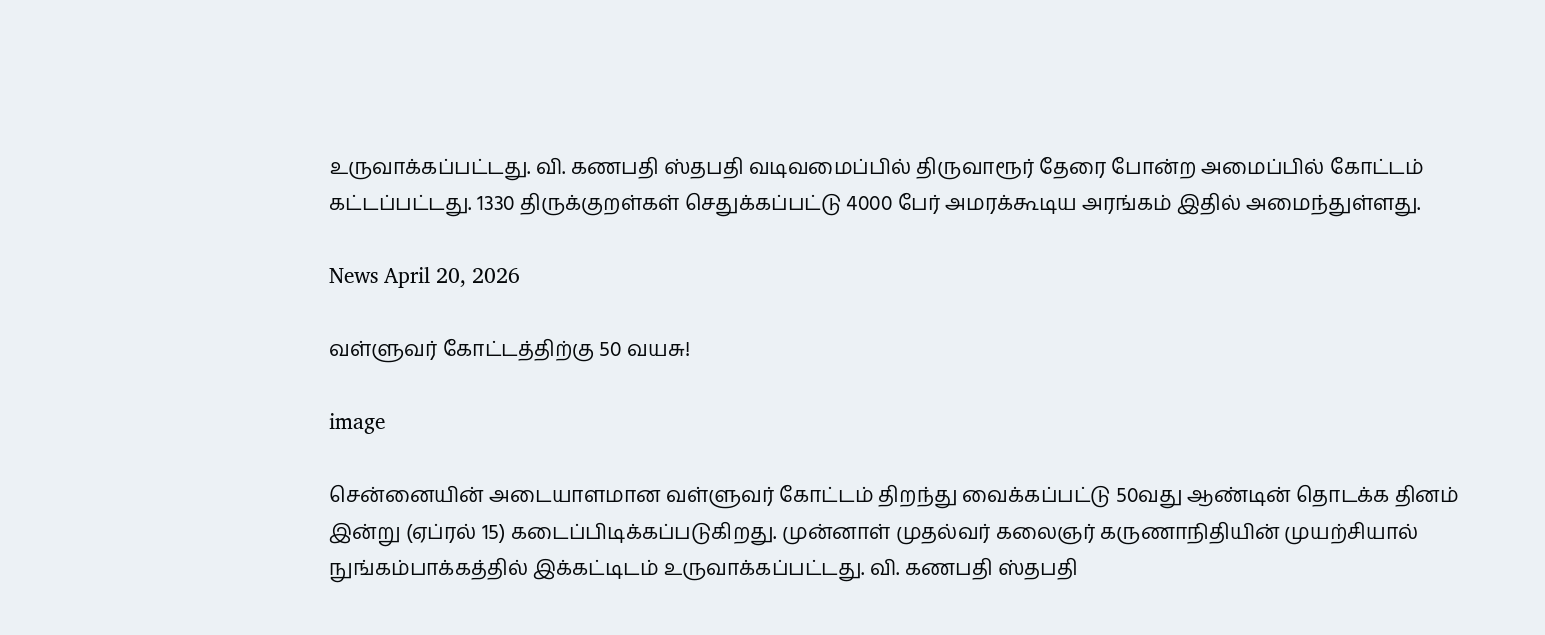உருவாக்கப்பட்டது. வி. கணபதி ஸ்தபதி வடிவமைப்பில் திருவாரூர் தேரை போன்ற அமைப்பில் கோட்டம் கட்டப்பட்டது. 1330 திருக்குறள்கள் செதுக்கப்பட்டு 4000 பேர் அமரக்கூடிய அரங்கம் இதில் அமைந்துள்ளது.

News April 20, 2026

வள்ளுவர் கோட்டத்திற்கு 50 வயசு!

image

சென்னையின் அடையாளமான வள்ளுவர் கோட்டம் திறந்து வைக்கப்பட்டு 50வது ஆண்டின் தொடக்க தினம் இன்று (ஏப்ரல் 15) கடைப்பிடிக்கப்படுகிறது. முன்னாள் முதல்வர் கலைஞர் கருணாநிதியின் முயற்சியால் நுங்கம்பாக்கத்தில் இக்கட்டிடம் உருவாக்கப்பட்டது. வி. கணபதி ஸ்தபதி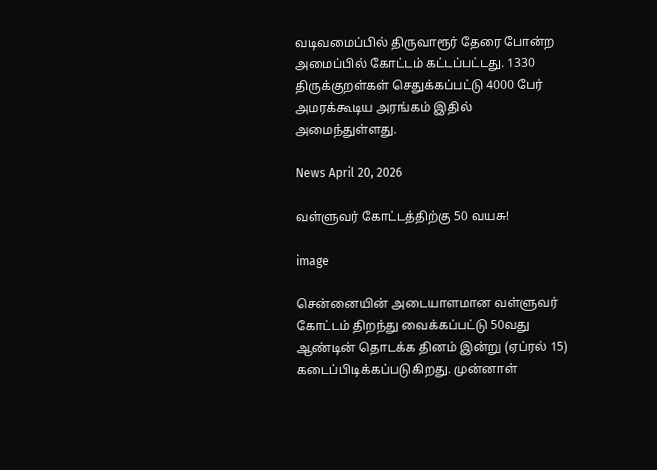வடிவமைப்பில் திருவாரூர் தேரை போன்ற அமைப்பில் கோட்டம் கட்டப்பட்டது. 1330 திருக்குறள்கள் செதுக்கப்பட்டு 4000 பேர் அமரக்கூடிய அரங்கம் இதில் அமைந்துள்ளது.

News April 20, 2026

வள்ளுவர் கோட்டத்திற்கு 50 வயசு!

image

சென்னையின் அடையாளமான வள்ளுவர் கோட்டம் திறந்து வைக்கப்பட்டு 50வது ஆண்டின் தொடக்க தினம் இன்று (ஏப்ரல் 15) கடைப்பிடிக்கப்படுகிறது. முன்னாள்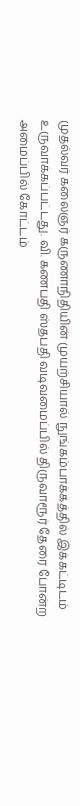முதல்வர் கலைஞர் கருணாநிதியின் முயற்சியால் நுங்கம்பாக்கத்தில் இக்கட்டிடம் உருவாக்கப்பட்டது. வி. கணபதி ஸ்தபதி வடிவமைப்பில் திருவாரூர் தேரை போன்ற அமைப்பில் கோட்டம்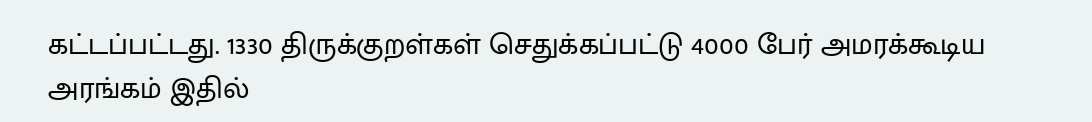கட்டப்பட்டது. 1330 திருக்குறள்கள் செதுக்கப்பட்டு 4000 பேர் அமரக்கூடிய அரங்கம் இதில்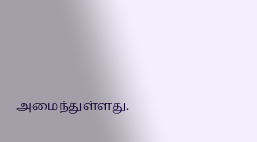அமைந்துள்ளது.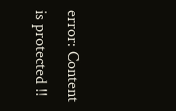error: Content is protected !!